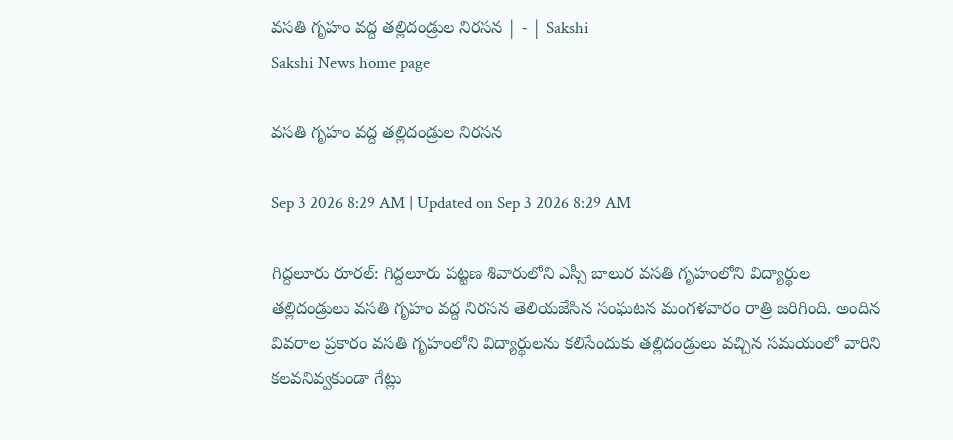వసతి గృహం వద్ద తల్లిదండ్రుల నిరసన | - | Sakshi
Sakshi News home page

వసతి గృహం వద్ద తల్లిదండ్రుల నిరసన

Sep 3 2026 8:29 AM | Updated on Sep 3 2026 8:29 AM

గిద్దలూరు రూరల్‌: గిద్దలూరు పట్టణ శివారులోని ఎస్సీ బాలుర వసతి గృహంలోని విద్యార్థుల తల్లిదండ్రులు వసతి గృహం వద్ద నిరసన తెలియజేసిన సంఘటన మంగళవారం రాత్రి జరిగింది. అందిన వివరాల ప్రకారం వసతి గృహంలోని విద్యార్థులను కలిసేందుకు తల్లిదండ్రులు వచ్చిన సమయంలో వారిని కలవనివ్వకుండా గేట్లు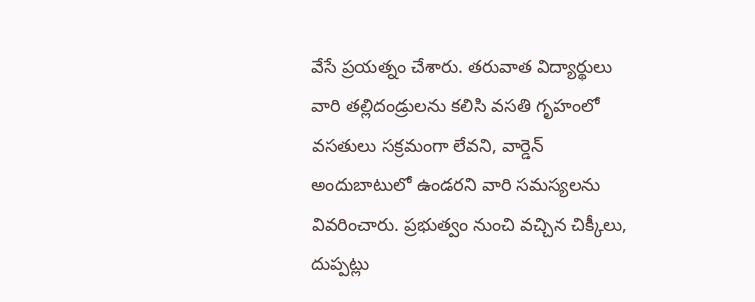వేసే ప్రయత్నం చేశారు. తరువాత విద్యార్థులు వారి తల్లిదండ్రులను కలిసి వసతి గృహంలో వసతులు సక్రమంగా లేవని, వార్డెన్‌ అందుబాటులో ఉండరని వారి సమస్యలను వివరించారు. ప్రభుత్వం నుంచి వచ్చిన చిక్కీలు, దుప్పట్లు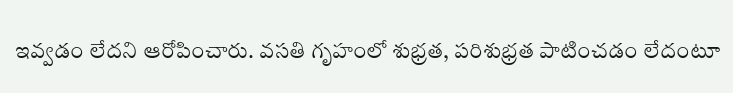ఇవ్వడం లేదని ఆరోపించారు. వసతి గృహంలో శుభ్రత, పరిశుభ్రత పాటించడం లేదంటూ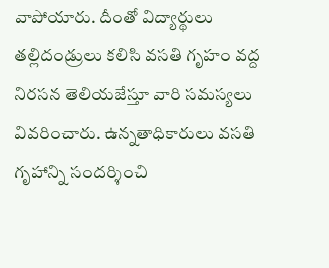వాపోయారు. దీంతో విద్యార్థులు తల్లిదండ్రులు కలిసి వసతి గృహం వద్ద నిరసన తెలియజేస్తూ వారి సమస్యలు వివరించారు. ఉన్నతాధికారులు వసతి గృహాన్ని సందర్శించి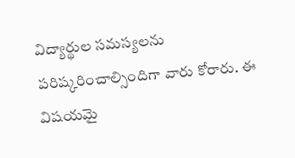విద్యార్థుల సమస్యలను పరిష్కరించాల్సిందిగా వారు కోరారు. ఈ విషయమై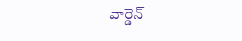వార్డెన్‌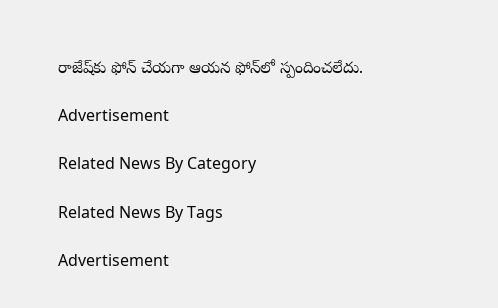రాజేష్‌కు ఫోన్‌ చేయగా ఆయన ఫోన్‌లో స్పందించలేదు.

Advertisement

Related News By Category

Related News By Tags

Advertisement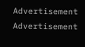Advertisement
Advertisement